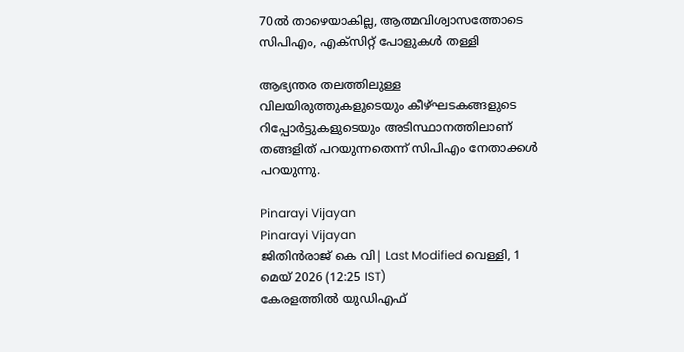70ൽ താഴെയാകില്ല, ആത്മവിശ്വാസത്തോടെ സിപിഎം, എക്സിറ്റ് പോളുകൾ തള്ളി

ആഭ്യന്തര തലത്തിലുള്ള വിലയിരുത്തുകളുടെയും കീഴ്ഘടകങ്ങളുടെ റിപ്പോര്‍ട്ടുകളുടെയും അടിസ്ഥാനത്തിലാണ് തങ്ങളിത് പറയുന്നതെന്ന് സിപിഎം നേതാക്കള്‍ പറയുന്നു.

Pinarayi Vijayan
Pinarayi Vijayan
ജിതിൻരാജ് കെ വി| Last Modified വെള്ളി, 1 മെയ് 2026 (12:25 IST)
കേരളത്തില്‍ യുഡിഎഫ്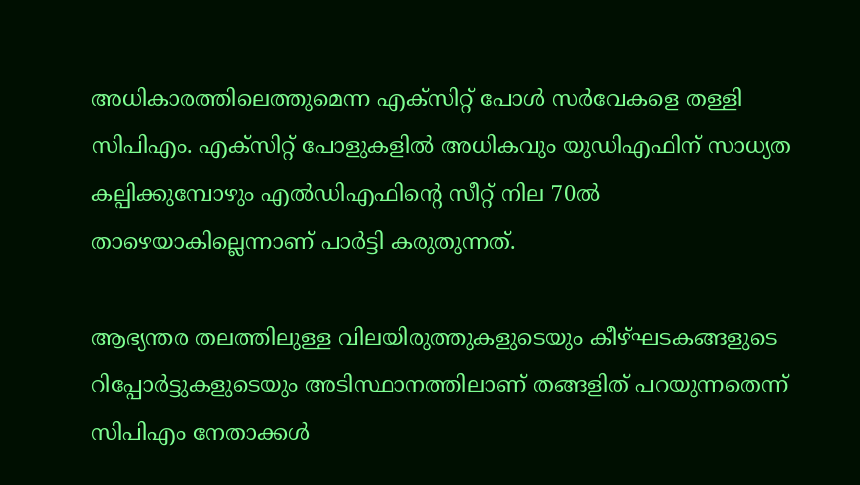അധികാരത്തിലെത്തുമെന്ന എക്‌സിറ്റ് പോള്‍ സര്‍വേകളെ തള്ളി സിപിഎം. എക്‌സിറ്റ് പോളുകളില്‍ അധികവും യുഡിഎഫിന് സാധ്യത കല്പിക്കുമ്പോഴും എല്‍ഡിഎഫിന്റെ സീറ്റ് നില 70ല്‍ താഴെയാകില്ലെന്നാണ് പാര്‍ട്ടി കരുതുന്നത്.

ആഭ്യന്തര തലത്തിലുള്ള വിലയിരുത്തുകളുടെയും കീഴ്ഘടകങ്ങളുടെ റിപ്പോര്‍ട്ടുകളുടെയും അടിസ്ഥാനത്തിലാണ് തങ്ങളിത് പറയുന്നതെന്ന് സിപിഎം നേതാക്കള്‍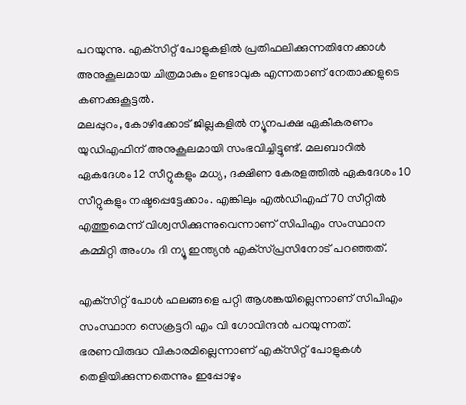പറയുന്നു. എക്‌സിറ്റ് പോളുകളില്‍ പ്രതിഫലിക്കുന്നതിനേക്കാള്‍ അനുകൂലമായ ചിത്രമാകും ഉണ്ടാവുക എന്നതാണ് നേതാക്കളുടെ കണക്കുകൂട്ടല്‍.
മലപ്പുറം, കോഴിക്കോട് ജില്ലകളില്‍ ന്യൂനപക്ഷ ഏകീകരണം യുഡിഎഫിന് അനുകൂലമായി സംഭവിച്ചിട്ടുണ്ട്. മലബാറില്‍ ഏകദേശം 12 സീറ്റുകളും മധ്യ, ദക്ഷിണ കേരളത്തില്‍ ഏകദേശം 10 സീറ്റുകളും നഷ്ടപ്പെട്ടേക്കാം. എങ്കിലും എല്‍ഡിഎഫ് 70 സീറ്റില്‍ എത്തുമെന്ന് വിശ്വസിക്കുന്നുവെന്നാണ് സിപിഎം സംസ്ഥാന കമ്മിറ്റി അംഗം ദി ന്യൂ ഇന്ത്യന്‍ എക്‌സ്പ്രസിനോട് പറഞ്ഞത്.

എക്‌സിറ്റ് പോള്‍ ഫലങ്ങളെ പറ്റി ആശങ്കയില്ലെന്നാണ് സിപിഎം സംസ്ഥാന സെക്രട്ടറി എം വി ഗോവിന്ദന്‍ പറയുന്നത്. ഭരണവിരുദ്ധ വികാരമില്ലെന്നാണ് എക്‌സിറ്റ് പോളുകള്‍ തെളിയിക്കുന്നതെന്നും ഇപ്പോഴും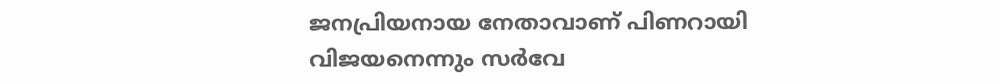ജനപ്രിയനായ നേതാവാണ് പിണറായി വിജയനെന്നും സര്‍വേ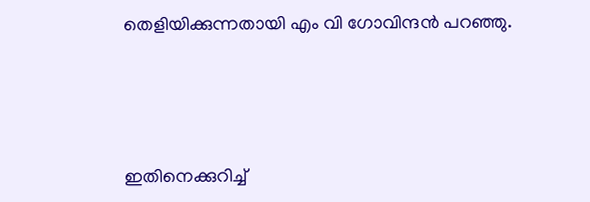തെളിയിക്കുന്നതായി എം വി ഗോവിന്ദന്‍ പറഞ്ഞു.




ഇതിനെക്കുറിച്ച്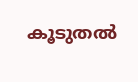കൂടുതല്‍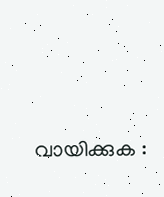വായിക്കുക :